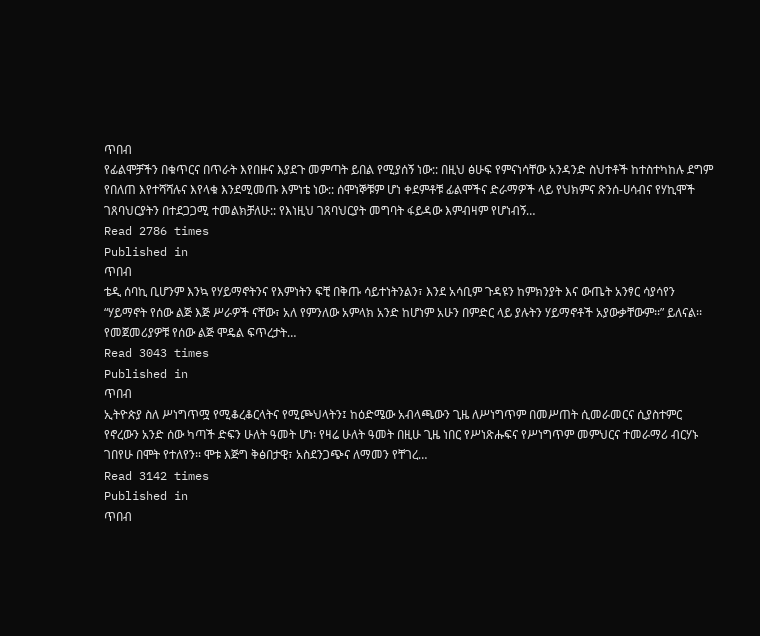ጥበብ
የፊልሞቻችን በቁጥርና በጥራት እየበዙና እያደጉ መምጣት ይበል የሚያሰኝ ነው:: በዚህ ፅሁፍ የምናነሳቸው አንዳንድ ስህተቶች ከተስተካከሉ ደግም የበለጠ እየተሻሻሉና እየላቁ እንደሚመጡ እምነቴ ነው:: ሰሞነኞቹም ሆነ ቀደምቶቹ ፊልሞችና ድራማዎች ላይ የህክምና ጽንሰ-ሀሳብና የሃኪሞች ገጸባህርያትን በተደጋጋሚ ተመልክቻለሁ:: የእነዚህ ገጸባህርያት መግባት ፋይዳው እምብዛም የሆነብኝ…
Read 2786 times
Published in
ጥበብ
ቴዲ ሰባኪ ቢሆንም እንኳ የሃይማኖትንና የእምነትን ፍቺ በቅጡ ሳይተነትንልን፣ እንደ አሳቢም ጉዳዩን ከምክንያት እና ውጤት አንፃር ሳያሳየን “ሃይማኖት የሰው ልጅ እጅ ሥራዎች ናቸው፣ አለ የምንለው አምላክ አንድ ከሆነም አሁን በምድር ላይ ያሉትን ሃይማኖቶች አያውቃቸውም፡፡” ይለናል፡፡ የመጀመሪያዎቹ የሰው ልጅ ሞዴል ፍጥረታት…
Read 3043 times
Published in
ጥበብ
ኢትዮጵያ ስለ ሥነግጥሟ የሚቆረቆርላትና የሚጮህላትን፤ ከዕድሜው አብላጫውን ጊዜ ለሥነግጥም በመሥጠት ሲመራመርና ሲያስተምር የኖረውን አንድ ሰው ካጣች ድፍን ሁለት ዓመት ሆነ፡ የዛሬ ሁለት ዓመት በዚሁ ጊዜ ነበር የሥነጽሑፍና የሥነግጥም መምህርና ተመራማሪ ብርሃኑ ገበየሁ በሞት የተለየን፡፡ ሞቱ እጅግ ቅፅበታዊ፣ አስደንጋጭና ለማመን የቸገረ…
Read 3142 times
Published in
ጥበብ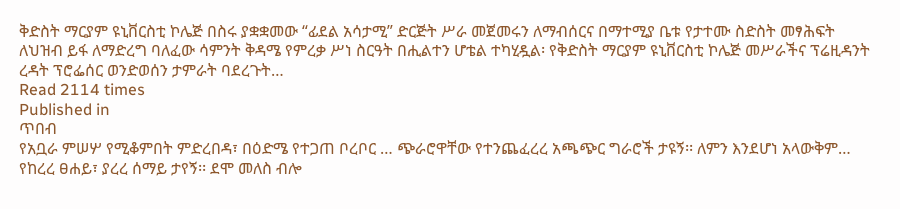ቅድስት ማርያም ዩኒቨርስቲ ኮሌጅ በስሩ ያቋቋመው “ፊደል አሳታሚ” ድርጅት ሥራ መጀመሩን ለማብሰርና በማተሚያ ቤቱ የታተሙ ስድስት መፃሕፍት ለህዝብ ይፋ ለማድረግ ባለፈው ሳምንት ቅዳሜ የምረቃ ሥነ ስርዓት በሒልተን ሆቴል ተካሂዷል፡ የቅድስት ማርያም ዩኒቨርስቲ ኮሌጅ መሥራችና ፕሬዚዳንት ረዳት ፕሮፌሰር ወንድወሰን ታምራት ባደረጉት…
Read 2114 times
Published in
ጥበብ
የአቧራ ምሠሦ የሚቆምበት ምድረበዳ፣ በዕድሜ የተጋጠ ቦረቦር … ጭራሮዋቸው የተንጨፈረረ አጫጭር ግራሮች ታዩኝ፡፡ ለምን እንደሆነ አላውቅም… የከረረ ፀሐይ፣ ያረረ ሰማይ ታየኝ፡፡ ደሞ መለስ ብሎ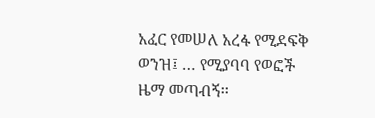አፈር የመሠለ አረፋ የሚደፍቅ ወንዝ፤ … የሚያባባ የወፎች ዜማ መጣብኝ፡፡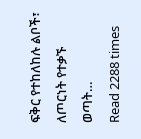ፍቅር የተከለከሉ ልቦች፣ ለጦርነት የተቃኙ ወጣት…
Read 2288 times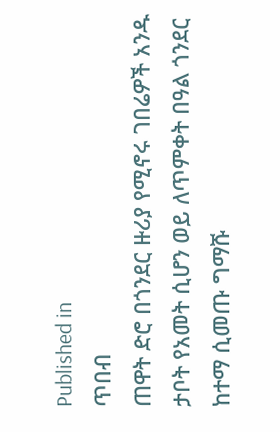Published in
ጥበብ
ጠዋት ድሮ በጎንደር ዙሪያ የሚኖሩ ገበሬዎች አንዱ ታቦት የአመት ሲሆን ወይ ለጥምቀት በዓል ጎንደር ከተማ ሲመጡ ግማሹ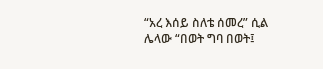“አረ እሰይ ስለቴ ሰመረ” ሲል ሌላው “በወት ግባ በወት፤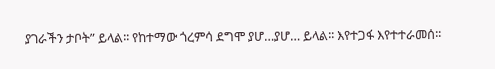ያገራችን ታቦት” ይላል፡፡ የከተማው ጎረምሳ ደግሞ ያሆ…ያሆ… ይላል፡፡ እየተጋፋ እየተተራመሰ፡፡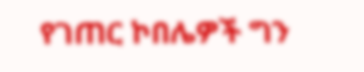የገጠር ኮበሌዎች ግን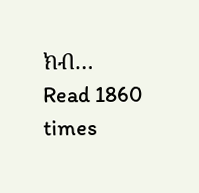ክብ…
Read 1860 times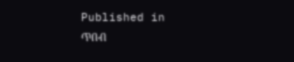Published in
ጥበብ